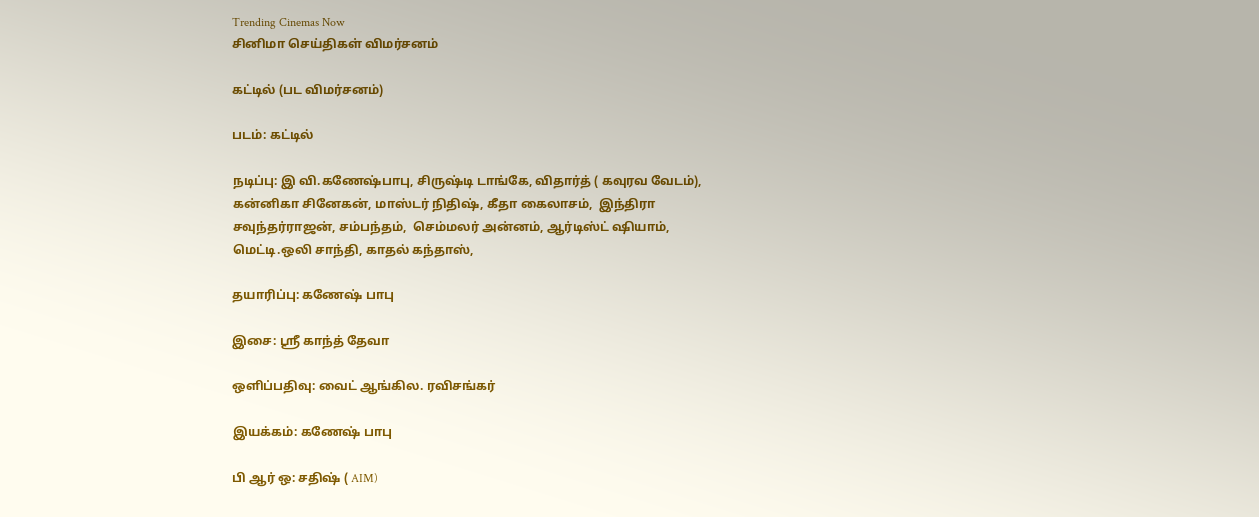Trending Cinemas Now
சினிமா செய்திகள் விமர்சனம்

கட்டில் (பட விமர்சனம்)

படம்: கட்டில்

நடிப்பு: இ வி.கணேஷ்பாபு, சிருஷ்டி டாங்கே, விதார்த் ( கவுரவ வேடம்), கன்னிகா சினேகன், மாஸ்டர் நிதிஷ், கீதா கைலாசம்,  இந்திரா சவுந்தர்ராஜன், சம்பந்தம்,  செம்மலர் அன்னம், ஆர்டிஸ்ட் ஷியாம்,  மெட்டி.ஒலி சாந்தி, காதல் கந்தாஸ்,

தயாரிப்பு: கணேஷ் பாபு

இசை: ஶ்ரீ காந்த் தேவா

ஒளிப்பதிவு: வைட் ஆங்கில. ரவிசங்கர்

இயக்கம்: கணேஷ் பாபு

பி ஆர் ஒ: சதிஷ் ( AIM)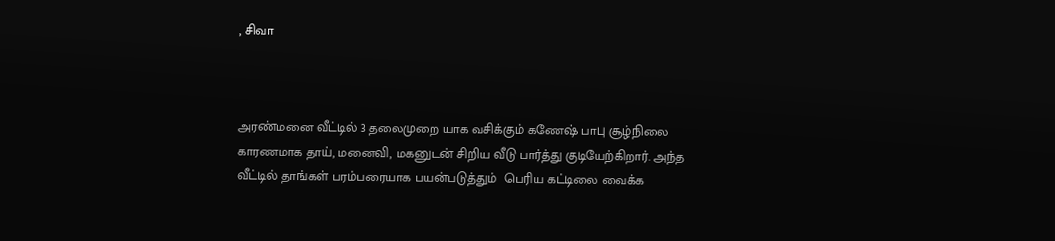, சிவா



அரண்மனை வீட்டில் 3 தலைமுறை யாக வசிக்கும் கணேஷ் பாபு சூழ்நிலை காரணமாக தாய், மனைவி, மகனுடன் சிறிய வீடு பார்த்து குடியேற்கிறார். அந்த வீட்டில் தாங்கள் பரம்பரையாக பயன்படுத்தும்  பெரிய கட்டிலை வைக்க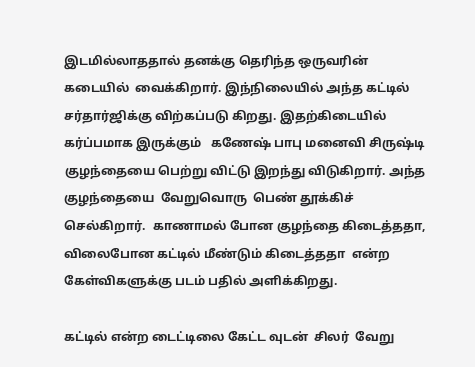இடமில்லாததால் தனக்கு தெரிந்த ஒருவரின் கடையில்  வைக்கிறார். இந்நிலையில் அந்த கட்டில் சர்தார்ஜிக்கு விற்கப்படு கிறது. இதற்கிடையில் கர்ப்பமாக இருக்கும்   கணேஷ் பாபு மனைவி சிருஷ்டி குழந்தையை பெற்று விட்டு இறந்து விடுகிறார். அந்த குழந்தையை  வேறுவொரு  பெண் தூக்கிச் செல்கிறார்.  காணாமல் போன குழந்தை கிடைத்ததா,  விலைபோன கட்டில் மீண்டும் கிடைத்ததா  என்ற கேள்விகளுக்கு படம் பதில் அளிக்கிறது.

கட்டில் என்ற டைட்டிலை கேட்ட வுடன்  சிலர்  வேறு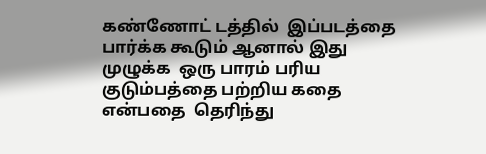கண்ணோட் டத்தில்  இப்படத்தை பார்க்க கூடும் ஆனால் இது முழுக்க  ஒரு பாரம் பரிய குடும்பத்தை பற்றிய கதை என்பதை  தெரிந்து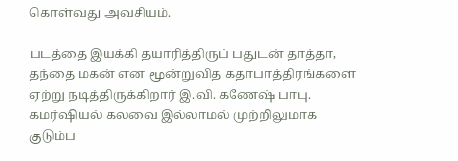கொள்வது அவசியம்.

படத்தை இயக்கி தயாரித்திருப் பதுடன் தாத்தா, தந்தை மகன் என மூன்றுவித கதாபாத்திரங்களை ஏற்று நடித்திருக்கிறார் இ.வி. கணேஷ் பாபு. கமர்ஷியல் கலவை இல்லாமல் முற்றிலுமாக குடும்ப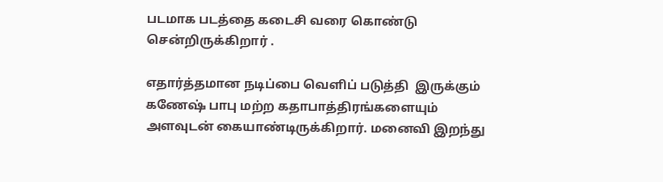படமாக படத்தை கடைசி வரை கொண்டு சென்றிருக்கிறார் .

எதார்த்தமான நடிப்பை வெளிப் படுத்தி  இருக்கும் கணேஷ் பாபு மற்ற கதாபாத்திரங்களையும் அளவுடன் கையாண்டிருக்கிறார். மனைவி இறந்து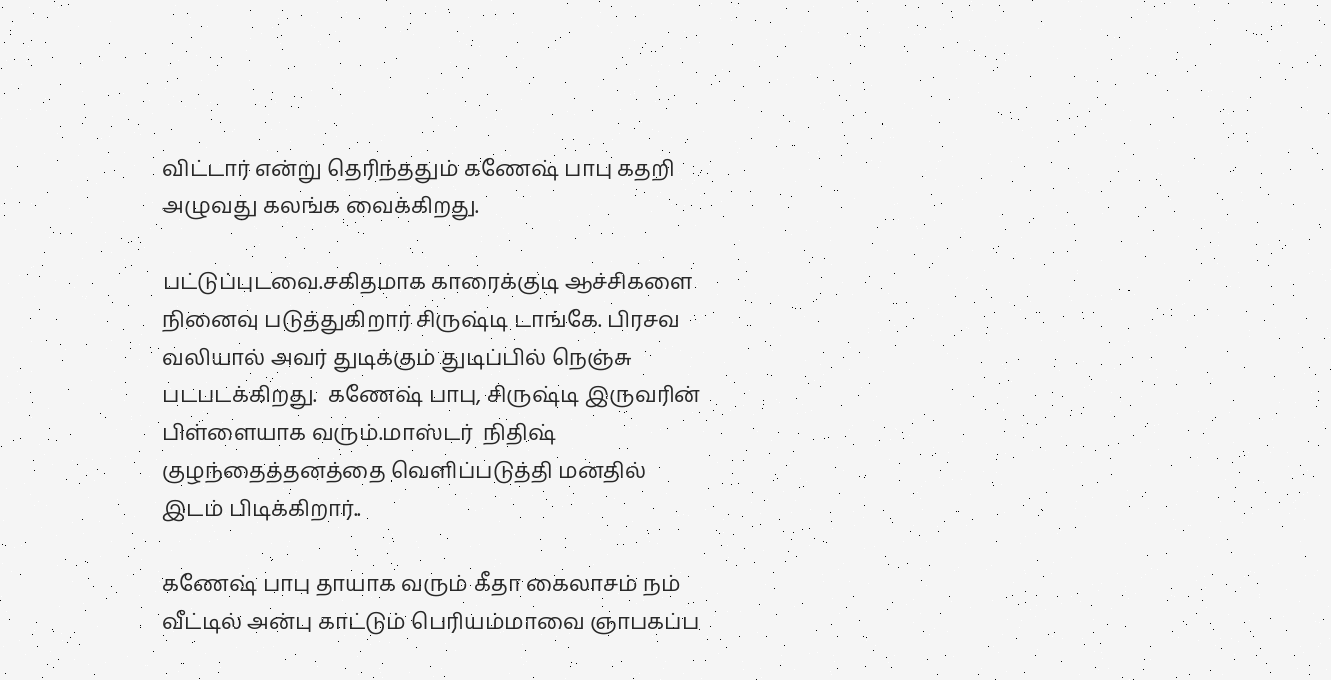விட்டார் என்று தெரிந்ததும் கணேஷ் பாபு கதறி அழுவது கலங்க வைக்கிறது.

பட்டுப்புடவை.சகிதமாக காரைக்குடி ஆச்சிகளை நினைவு படுத்துகிறார் சிருஷ்டி டாங்கே. பிரசவ வலியால் அவர் துடிக்கும் துடிப்பில் நெஞ்சு படபடக்கிறது.  கணேஷ் பாபு, சிருஷ்டி இருவரின் பிள்ளையாக வரும்.மாஸ்டர்  நிதிஷ் குழந்தைத்தனத்தை வெளிப்படுத்தி மனதில் இடம் பிடிக்கிறார்..

கணேஷ் பாபு தாயாக வரும் கீதா கைலாசம் நம் வீட்டில் அன்பு காட்டும் பெரியம்மாவை ஞாபகப்ப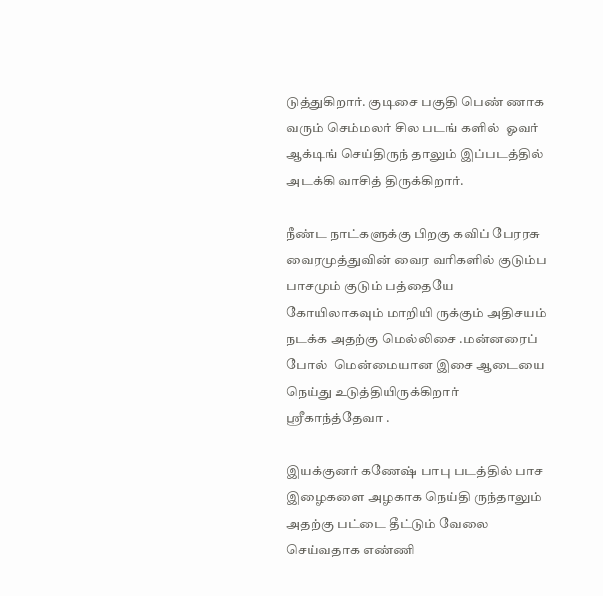டுத்துகிறார். குடிசை பகுதி பெண் ணாக வரும் செம்மலர் சில படங் களில்  ஓவர் ஆக்டிங் செய்திருந் தாலும் இப்படத்தில் அடக்கி வாசித் திருக்கிறார்.

நீண்ட நாட்களுக்கு பிறகு கவிப் பேரரசு வைரமுத்துவின் வைர வரிகளில் குடும்ப பாசமும் குடும் பத்தையே கோயிலாகவும் மாறியி ருக்கும் அதிசயம் நடக்க அதற்கு மெல்லிசை .மன்னரைப் போல்  மென்மையான இசை ஆடையை நெய்து உடுத்தியிருக்கிறார் ஶ்ரீகாந்த்தேவா .

இயக்குனர் கணேஷ் பாபு படத்தில் பாச  இழைகளை அழகாக நெய்தி ருந்தாலும் அதற்கு பட்டை தீட்டும் வேலை செய்வதாக எண்ணி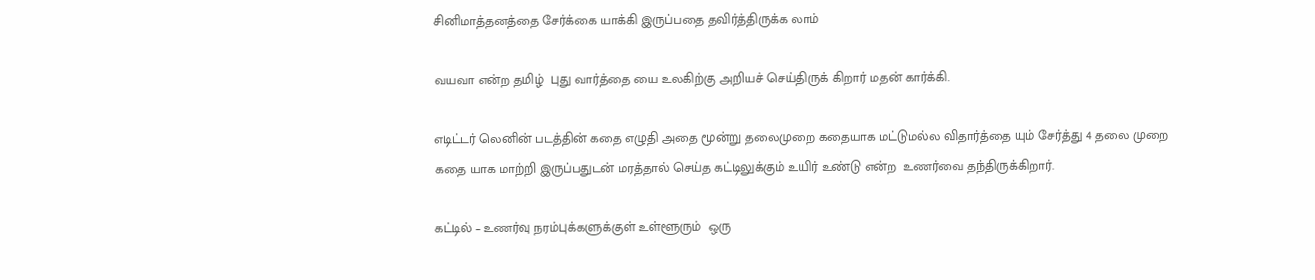சினிமாத்தனத்தை சேர்க்கை யாக்கி இருப்பதை தவிர்த்திருக்க லாம்

வயவா என்ற தமிழ்  புது வார்த்தை யை உலகிற்கு அறியச் செய்திருக் கிறார் மதன் கார்க்கி.

எடிட்டர் லெனின் படத்தின் கதை எழுதி அதை மூன்று தலைமுறை கதையாக மட்டுமல்ல விதார்த்தை யும் சேர்த்து 4 தலை முறை கதை யாக மாற்றி இருப்பதுடன் மரத்தால் செய்த கட்டிலுக்கும் உயிர் உண்டு என்ற  உணர்வை தந்திருக்கிறார்.

கட்டில் – உணர்வு நரம்புக்களுக்குள் உள்ளூரும்  ஒரு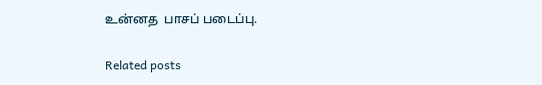உன்னத  பாசப் படைப்பு.

Related posts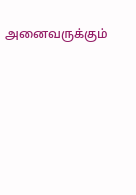அனைவருக்கும்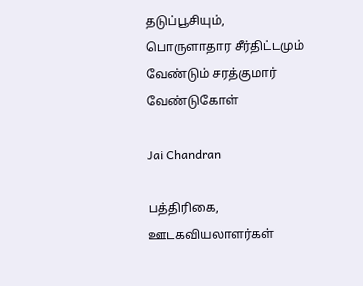தடுப்பூசியும், பொருளாதார சீர்திட்டமும் வேண்டும் சரத்குமார் வேண்டுகோள்

Jai Chandran

பத்திரிகை, ஊடகவியலாளர்கள்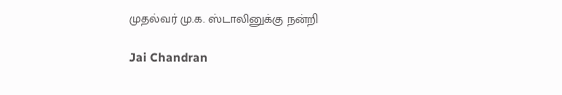முதல்வர் மு.க. ஸ்டாலினுக்கு நன்றி

Jai Chandran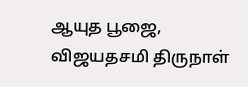ஆயுத பூஜை, விஜயதசமி திருநாள்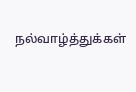நல்வாழ்த்துக்கள்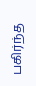பகிர்ந்த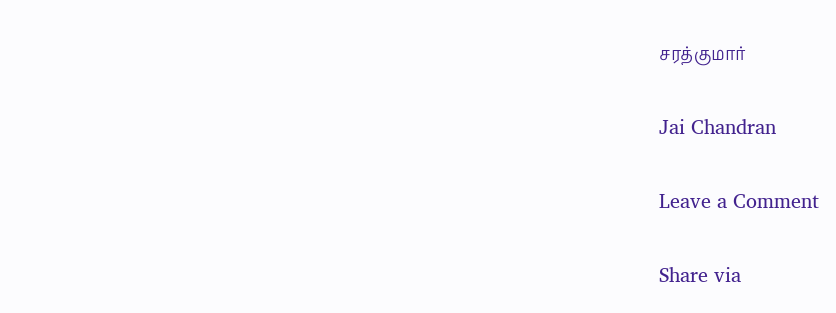சரத்குமார்

Jai Chandran

Leave a Comment

Share via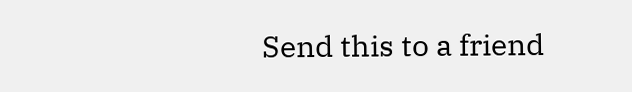Send this to a friend